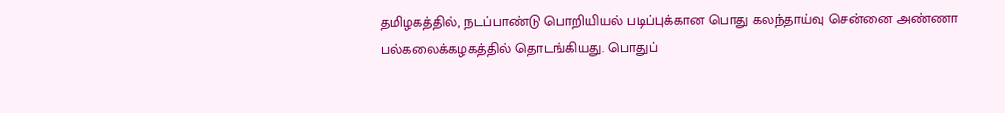தமிழகத்தில், நடப்பாண்டு பொறியியல் படிப்புக்கான பொது கலந்தாய்வு சென்னை அண்ணா பல்கலைக்கழகத்தில் தொடங்கியது. பொதுப்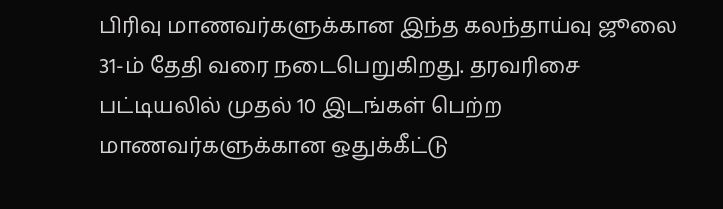பிரிவு மாணவர்களுக்கான இந்த கலந்தாய்வு ஜூலை 31-ம் தேதி வரை நடைபெறுகிறது. தரவரிசை பட்டியலில் முதல் 10 இடங்கள் பெற்ற மாணவர்களுக்கான ஒதுக்கீட்டு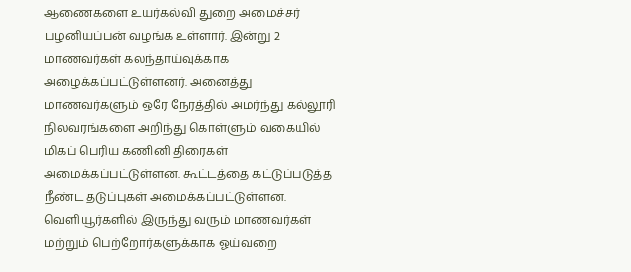ஆணைகளை உயர்கல்வி துறை அமைச்சர் பழனியப்பன் வழங்க உள்ளார். இன்று 2 மாணவர்கள் கலந்தாய்வுக்காக அழைக்கப்பட்டுள்ளனர். அனைத்து மாணவர்களும் ஒரே நேரத்தில் அமர்ந்து கல்லூரி நிலவரங்களை அறிந்து கொள்ளும் வகையில் மிகப் பெரிய கணினி திரைகள் அமைக்கப்பட்டுள்ளன. கூட்டத்தை கட்டுப்படுத்த நீண்ட தடுப்புகள் அமைக்கப்பட்டுள்ளன. வெளியூர்களில் இருந்து வரும் மாணவர்கள் மற்றும் பெற்றோர்களுக்காக ஓய்வறை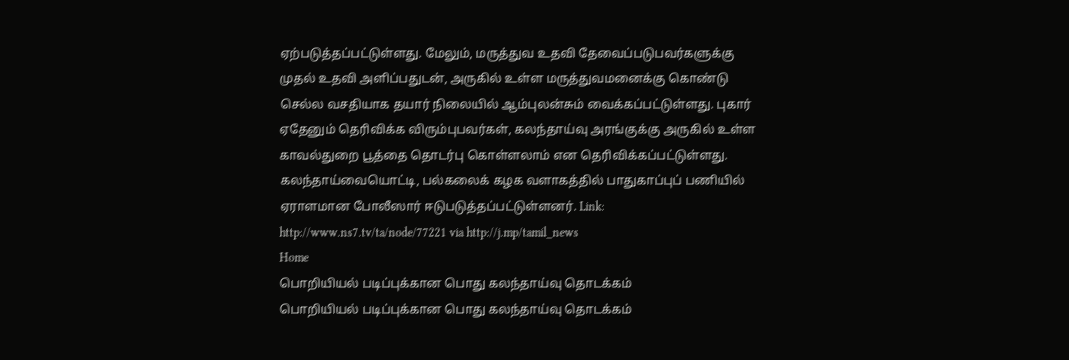ஏற்படுத்தப்பட்டுள்ளது. மேலும், மருத்துவ உதவி தேவைப்படுபவர்களுக்கு முதல் உதவி அளிப்பதுடன், அருகில் உள்ள மருத்துவமனைக்கு கொண்டு செல்ல வசதியாக தயார் நிலையில் ஆம்புலன்சும் வைக்கப்பட்டுள்ளது. புகார் ஏதேனும் தெரிவிக்க விரும்புபவர்கள், கலந்தாய்வு அரங்குக்கு அருகில் உள்ள காவல்துறை பூத்தை தொடர்பு கொள்ளலாம் என தெரிவிக்கப்பட்டுள்ளது. கலந்தாய்வையொட்டி, பல்கலைக் கழக வளாகத்தில் பாதுகாப்புப் பணியில் ஏராளமான போலீஸார் ஈடுபடுத்தப்பட்டுள்ளனர். Link: http://www.ns7.tv/ta/node/77221 via http://j.mp/tamil_news
Home
பொறியியல் படிப்புக்கான பொது கலந்தாய்வு தொடக்கம்
பொறியியல் படிப்புக்கான பொது கலந்தாய்வு தொடக்கம்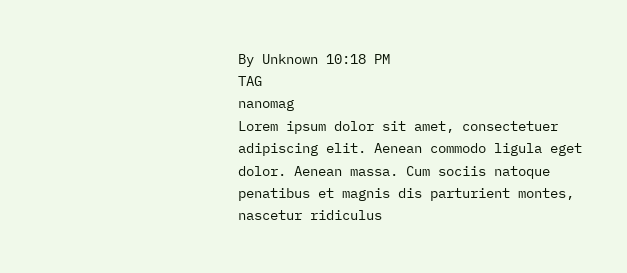By Unknown 10:18 PM
TAG
nanomag
Lorem ipsum dolor sit amet, consectetuer adipiscing elit. Aenean commodo ligula eget dolor. Aenean massa. Cum sociis natoque penatibus et magnis dis parturient montes, nascetur ridiculus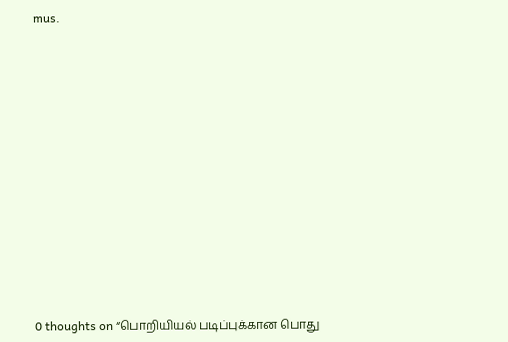mus.













0 thoughts on “பொறியியல் படிப்புக்கான பொது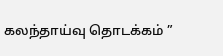கலந்தாய்வு தொடக்கம் ”